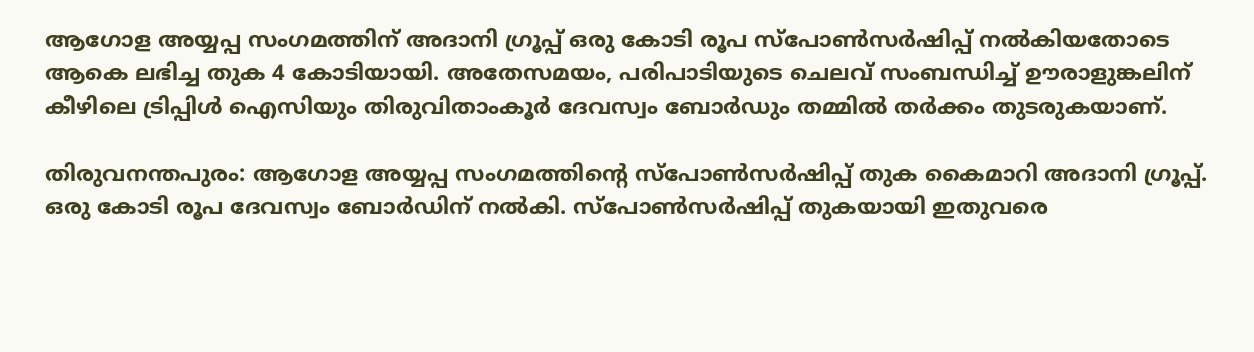ആഗോള അയ്യപ്പ സംഗമത്തിന് അദാനി ഗ്രൂപ്പ് ഒരു കോടി രൂപ സ്പോൺസർഷിപ്പ് നൽകിയതോടെ ആകെ ലഭിച്ച തുക 4 കോടിയായി. അതേസമയം, പരിപാടിയുടെ ചെലവ് സംബന്ധിച്ച് ഊരാളുങ്കലിന് കീഴിലെ ട്രിപ്പിള്‍ ഐസിയും തിരുവിതാംകൂര്‍ ദേവസ്വം ബോര്‍ഡും തമ്മിൽ തർക്കം തുടരുകയാണ്.

തിരുവനന്തപുരം: ആഗോള അയ്യപ്പ സംഗമത്തിന്റെ സ്പോൺസർഷിപ്പ് തുക കൈമാറി അദാനി ഗ്രൂപ്പ്. ഒരു കോടി രൂപ ദേവസ്വം ബോർഡിന് നൽകി. സ്പോൺസർഷിപ്പ് തുകയായി ഇതുവരെ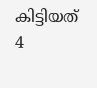കിട്ടിയത് 4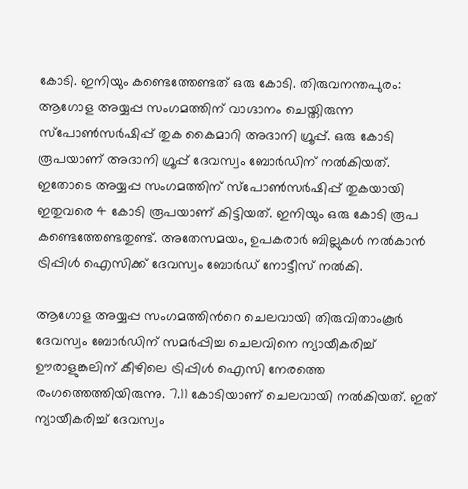കോടി. ഇനിയും കണ്ടെത്തേണ്ടത് ഒരു കോടി. തിരുവനന്തപുരം: ആഗോള അയ്യപ്പ സംഗമത്തിന് വാഗ്ദാനം ചെയ്തിരുന്ന സ്പോൺസർഷിപ്പ് തുക കൈമാറി അദാനി ഗ്രൂപ്പ്. ഒരു കോടി രൂപയാണ് അദാനി ഗ്രൂപ്പ് ദേവസ്വം ബോർഡിന് നൽകിയത്. ഇതോടെ അയ്യപ്പ സംഗമത്തിന് സ്പോൺസർഷിപ്പ് തുകയായി ഇതുവരെ 4 കോടി രൂപയാണ് കിട്ടിയത്. ഇനിയും ഒരു കോടി രൂപ കണ്ടെത്തേണ്ടതുണ്ട്. അതേസമയം, ഉപകരാർ ബില്ലുകൾ നൽകാൻ ട്രിപ്പിള്‍ ഐസിക്ക് ദേവസ്വം ബോർഡ് നോട്ടീസ് നൽകി.

ആഗോള അയ്യപ്പ സംഗമത്തിന്‍റെ ചെലവായി തിരുവിതാംകൂര്‍ ദേവസ്വം ബോര്‍ഡിന് സമര്‍പ്പിച്ച ചെലവിനെ ന്യായീകരിച്ച് ഊരാളുങ്കലിന് കീഴിലെ ട്രിപ്പിള്‍ ഐസി നേരത്തെ രംഗത്തെത്തിയിരുന്നു. 7.11 കോടിയാണ് ചെലവായി നൽകിയത്. ഇത് ന്യായീകരിച്ച് ദേവസ്വം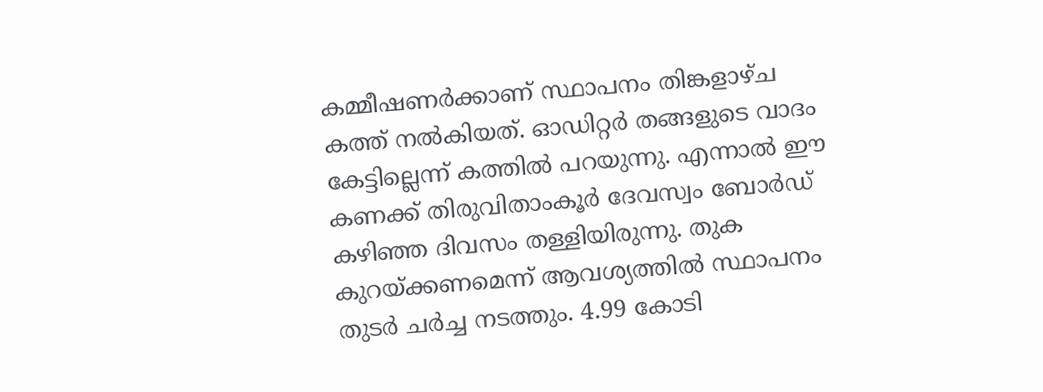കമ്മീഷണര്‍ക്കാണ് സ്ഥാപനം തിങ്കളാഴ്ച കത്ത് നൽകിയത്. ഓഡിറ്റര്‍ തങ്ങളുടെ വാദം കേട്ടില്ലെന്ന് കത്തിൽ പറയുന്നു. എന്നാൽ ഈ കണക്ക് തിരുവിതാംകൂര്‍ ദേവസ്വം ബോര്‍ഡ് കഴിഞ്ഞ ദിവസം തള്ളിയിരുന്നു. തുക കുറയ്ക്കണമെന്ന് ആവശ്യത്തിൽ സ്ഥാപനം തുടര്‍ ചര്‍ച്ച നടത്തും. 4.99 കോടി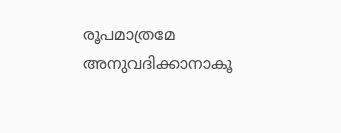രൂപമാത്രമേ അനുവദിക്കാനാകൂ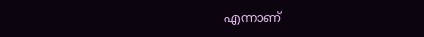എന്നാണ്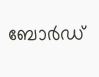ബോര്‍ഡ്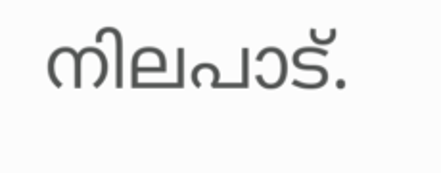നിലപാട്.